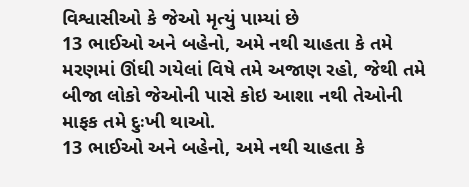વિશ્વાસીઓ કે જેઓ મૃત્યું પામ્યાં છે
13 ભાઈઓ અને બહેનો, અમે નથી ચાહતા કે તમે મરણમાં ઊંઘી ગયેલાં વિષે તમે અજાણ રહો, જેથી તમે બીજા લોકો જેઓની પાસે કોઇ આશા નથી તેઓની માફક તમે દુઃખી થાઓ.
13 ભાઈઓ અને બહેનો, અમે નથી ચાહતા કે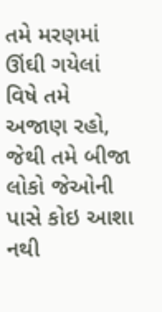તમે મરણમાં ઊંઘી ગયેલાં વિષે તમે અજાણ રહો, જેથી તમે બીજા લોકો જેઓની પાસે કોઇ આશા નથી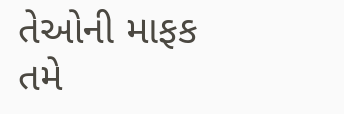તેઓની માફક તમે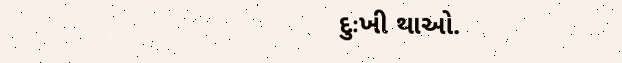દુઃખી થાઓ.